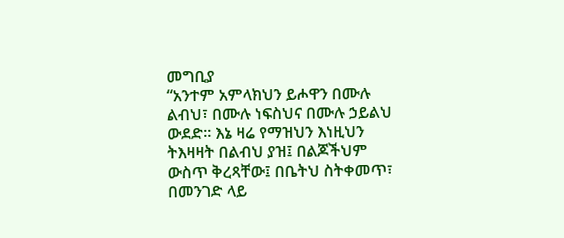መግቢያ
“አንተም አምላክህን ይሖዋን በሙሉ ልብህ፣ በሙሉ ነፍስህና በሙሉ ኃይልህ ውደድ። እኔ ዛሬ የማዝህን እነዚህን ትእዛዛት በልብህ ያዝ፤ በልጆችህም ውስጥ ቅረጻቸው፤ በቤትህ ስትቀመጥ፣ በመንገድ ላይ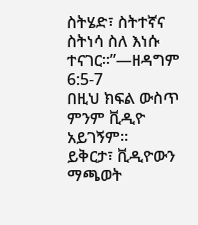ስትሄድ፣ ስትተኛና ስትነሳ ስለ እነሱ ተናገር።”—ዘዳግም 6:5-7
በዚህ ክፍል ውስጥ ምንም ቪዲዮ አይገኝም።
ይቅርታ፣ ቪዲዮውን ማጫወት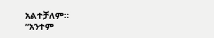አልተቻለም።
“አንተም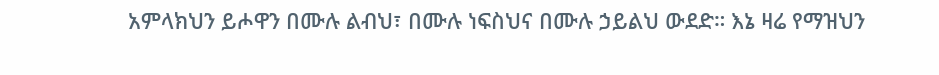አምላክህን ይሖዋን በሙሉ ልብህ፣ በሙሉ ነፍስህና በሙሉ ኃይልህ ውደድ። እኔ ዛሬ የማዝህን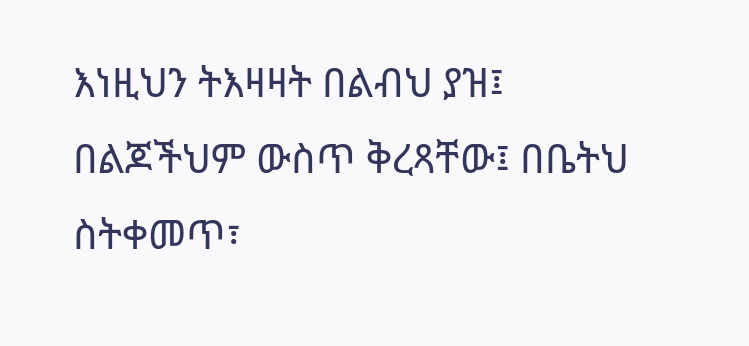እነዚህን ትእዛዛት በልብህ ያዝ፤ በልጆችህም ውስጥ ቅረጻቸው፤ በቤትህ ስትቀመጥ፣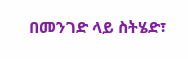በመንገድ ላይ ስትሄድ፣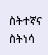ስትተኛና ስትነሳ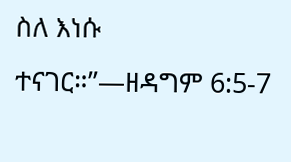ስለ እነሱ ተናገር።”—ዘዳግም 6:5-7